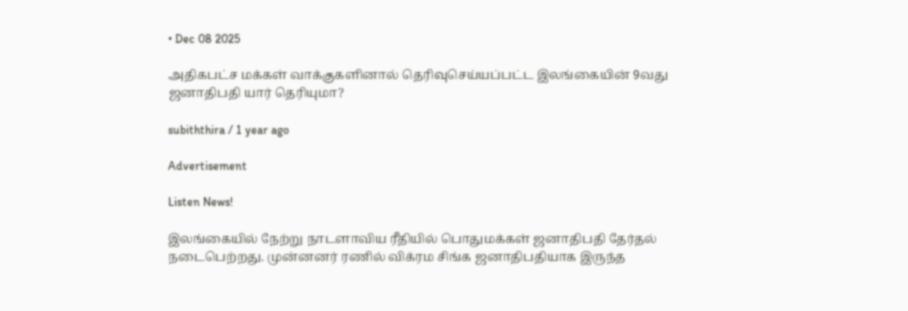• Dec 08 2025

அதிகபட்ச மக்கள் வாக்குகளினால் தெரிவுசெய்யப்பட்ட இலங்கையின் 9வது ஜனாதிபதி யார் தெரியுமா?

subiththira / 1 year ago

Advertisement

Listen News!

இலங்கையில் நேற்று நாடளாவிய ரீதியில் பொதுமக்கள் ஜனாதிபதி தேர்தல் நடைபெற்றது. முன்னனர் ரணில் விக்ரம சிங்க ஜனாதிபதியாக இருந்த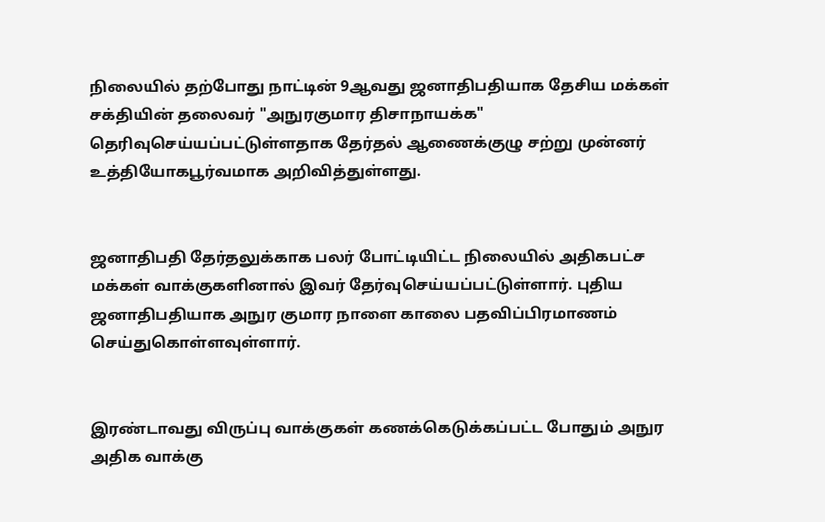நிலையில் தற்போது நாட்டின் 9ஆவது ஜனாதிபதியாக தேசிய மக்கள் சக்தியின் தலைவர் "அநுரகுமார திசாநாயக்க" தெரிவுசெய்யப்பட்டுள்ளதாக தேர்தல் ஆணைக்குழு சற்று முன்னர் உத்தியோகபூர்வமாக அறிவித்துள்ளது.


ஜனாதிபதி தேர்தலுக்காக பலர் போட்டியிட்ட நிலையில் அதிகபட்ச மக்கள் வாக்குகளினால் இவர் தேர்வுசெய்யப்பட்டுள்ளார். புதிய ஜனாதிபதியாக அநுர குமார நாளை காலை பதவிப்பிரமாணம் செய்துகொள்ளவுள்ளார்.


இரண்டாவது விருப்பு வாக்குகள் கணக்கெடுக்கப்பட்ட போதும் அநுர அதிக வாக்கு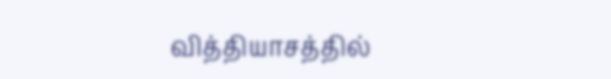வித்தியாசத்தில்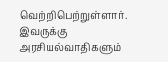வெற்றிபெற்றுள்ளார். இவருக்கு அரசியல்வாதிகளும்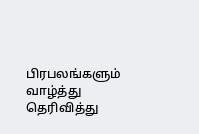பிரபலங்களும் வாழ்த்து தெரிவித்து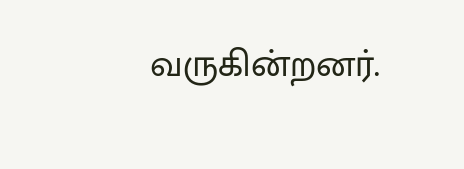வருகின்றனர்.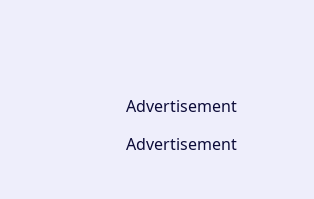Advertisement

Advertisement